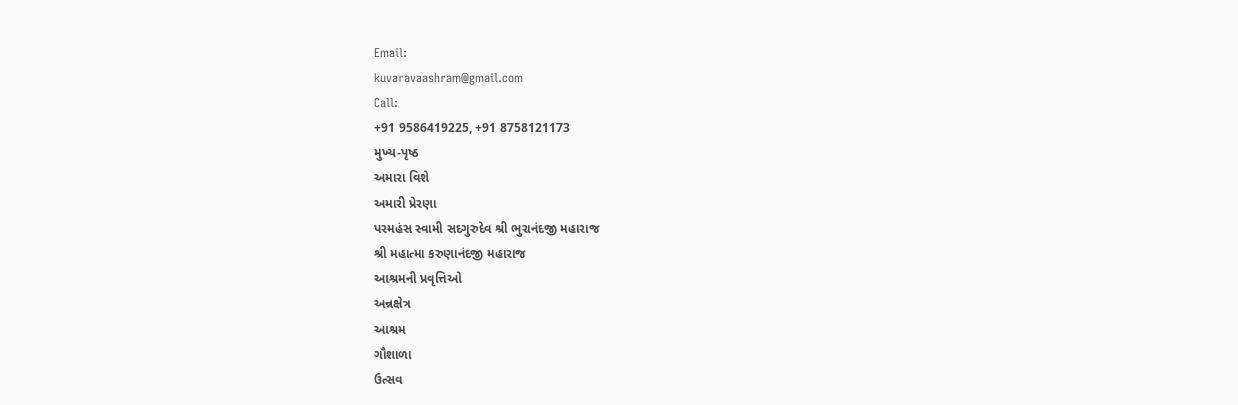Email:
kuvaravaashram@gmail.com
Call:
+91 9586419225, +91 8758121173
મુખ્ય-પૃષ્ઠ
અમારા વિશે
અમારી પ્રેરણા
પરમહંસ સ્વામી સદગુરુદેવ શ્રી ભુરાનંદજી મહારાજ
શ્રી મહાત્મા કરુણાનંદજી મહારાજ
આશ્રમની પ્રવૃત્તિઓ
અન્નક્ષેત્ર
આશ્રમ
ગૌશાળા
ઉત્સવ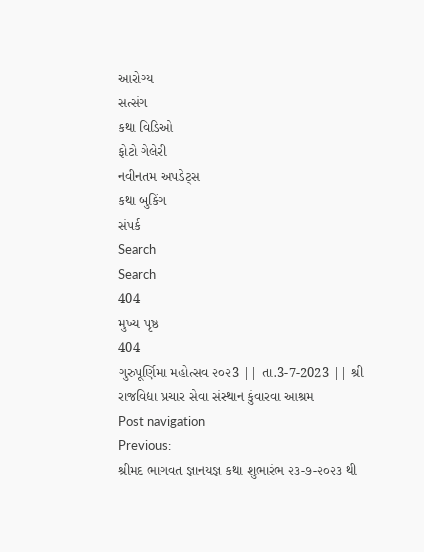આરોગ્ય
સત્સંગ
કથા વિડિઓ
ફોટો ગેલેરી
નવીનતમ અપડેટ્સ
કથા બુકિંગ
સંપર્ક
Search
Search
404
મુખ્ય પૃષ્ઠ
404
ગુરુપૂર્ણિમા મહોત્સવ ૨૦૨3 || તા.3-7-2023 || શ્રી રાજવિદ્યા પ્રચાર સેવા સંસ્થાન કુંવારવા આશ્રમ
Post navigation
Previous:
શ્રીમદ ભાગવત જ્ઞાનયજ્ઞ કથા શુભારંભ ૨૩-૭-૨૦૨૩ થી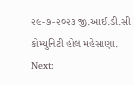૨૯-૭-૨૦૨૩ જી.આઈ.ડી.સી કોમ્યુનિટી હોલ મહેસાણા.
Next: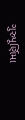ગુરુપૂર્ણિમા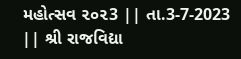મહોત્સવ ૨૦૨3 || તા.3-7-2023 || શ્રી રાજવિદ્યા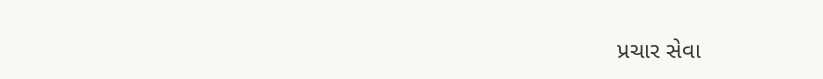પ્રચાર સેવા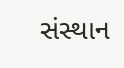સંસ્થાન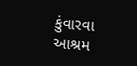કુંવારવા આશ્રમ